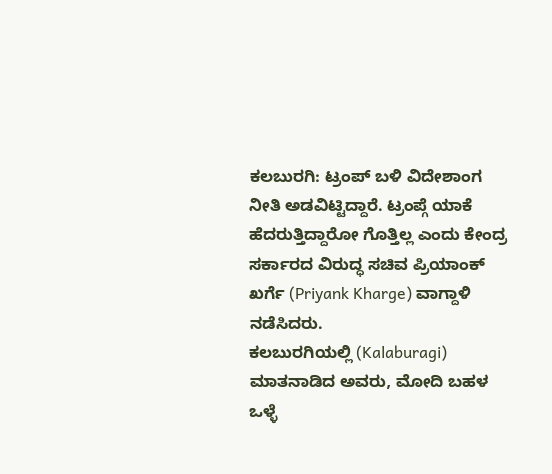ಕಲಬುರಗಿ: ಟ್ರಂಪ್ ಬಳಿ ವಿದೇಶಾಂಗ ನೀತಿ ಅಡವಿಟ್ಟಿದ್ದಾರೆ. ಟ್ರಂಪ್ಗೆ ಯಾಕೆ ಹೆದರುತ್ತಿದ್ದಾರೋ ಗೊತ್ತಿಲ್ಲ ಎಂದು ಕೇಂದ್ರ ಸರ್ಕಾರದ ವಿರುದ್ಧ ಸಚಿವ ಪ್ರಿಯಾಂಕ್ ಖರ್ಗೆ (Priyank Kharge) ವಾಗ್ದಾಳಿ ನಡೆಸಿದರು.
ಕಲಬುರಗಿಯಲ್ಲಿ (Kalaburagi) ಮಾತನಾಡಿದ ಅವರು, ಮೋದಿ ಬಹಳ ಒಳ್ಳೆ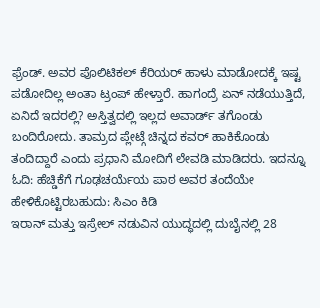ಫ್ರೆಂಡ್. ಅವರ ಪೊಲಿಟಿಕಲ್ ಕೆರಿಯರ್ ಹಾಳು ಮಾಡೋದಕ್ಕೆ ಇಷ್ಟ ಪಡೋದಿಲ್ಲ ಅಂತಾ ಟ್ರಂಪ್ ಹೇಳ್ತಾರೆ. ಹಾಗಂದ್ರೆ ಏನ್ ನಡೆಯುತ್ತಿದೆ, ಏನಿದೆ ಇದರಲ್ಲಿ? ಅಸ್ತಿತ್ವದಲ್ಲಿ ಇಲ್ಲದ ಅವಾರ್ಡ್ ತಗೊಂಡು ಬಂದಿರೋದು. ತಾಮ್ರದ ಪ್ಲೇಟ್ಗೆ ಚಿನ್ನದ ಕವರ್ ಹಾಕಿಕೊಂಡು ತಂದಿದ್ದಾರೆ ಎಂದು ಪ್ರಧಾನಿ ಮೋದಿಗೆ ಲೇವಡಿ ಮಾಡಿದರು. ಇದನ್ನೂ ಓದಿ: ಹೆಚ್ಡಿಕೆಗೆ ಗೂಢಚರ್ಯೆಯ ಪಾಠ ಅವರ ತಂದೆಯೇ ಹೇಳಿಕೊಟ್ಟಿರಬಹುದು: ಸಿಎಂ ಕಿಡಿ
ಇರಾನ್ ಮತ್ತು ಇಸ್ರೇಲ್ ನಡುವಿನ ಯುದ್ಧದಲ್ಲಿ ದುಬೈನಲ್ಲಿ 28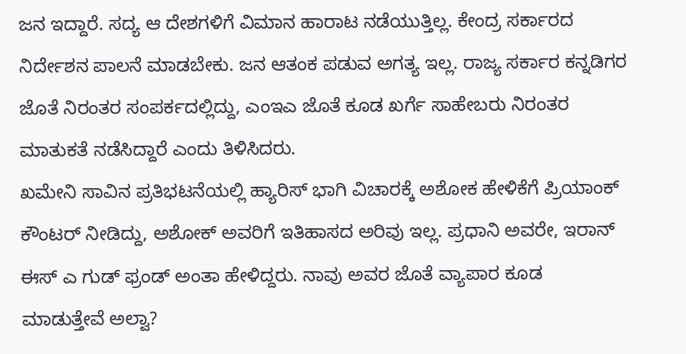ಜನ ಇದ್ದಾರೆ. ಸದ್ಯ ಆ ದೇಶಗಳಿಗೆ ವಿಮಾನ ಹಾರಾಟ ನಡೆಯುತ್ತಿಲ್ಲ. ಕೇಂದ್ರ ಸರ್ಕಾರದ ನಿರ್ದೇಶನ ಪಾಲನೆ ಮಾಡಬೇಕು. ಜನ ಆತಂಕ ಪಡುವ ಅಗತ್ಯ ಇಲ್ಲ. ರಾಜ್ಯ ಸರ್ಕಾರ ಕನ್ನಡಿಗರ ಜೊತೆ ನಿರಂತರ ಸಂಪರ್ಕದಲ್ಲಿದ್ದು, ಎಂಇಎ ಜೊತೆ ಕೂಡ ಖರ್ಗೆ ಸಾಹೇಬರು ನಿರಂತರ ಮಾತುಕತೆ ನಡೆಸಿದ್ದಾರೆ ಎಂದು ತಿಳಿಸಿದರು.
ಖಮೇನಿ ಸಾವಿನ ಪ್ರತಿಭಟನೆಯಲ್ಲಿ ಹ್ಯಾರಿಸ್ ಭಾಗಿ ವಿಚಾರಕ್ಕೆ ಅಶೋಕ ಹೇಳಿಕೆಗೆ ಪ್ರಿಯಾಂಕ್ ಕೌಂಟರ್ ನೀಡಿದ್ದು, ಅಶೋಕ್ ಅವರಿಗೆ ಇತಿಹಾಸದ ಅರಿವು ಇಲ್ಲ. ಪ್ರಧಾನಿ ಅವರೇ, ಇರಾನ್ ಈಸ್ ಎ ಗುಡ್ ಫ್ರಂಡ್ ಅಂತಾ ಹೇಳಿದ್ದರು. ನಾವು ಅವರ ಜೊತೆ ವ್ಯಾಪಾರ ಕೂಡ ಮಾಡುತ್ತೇವೆ ಅಲ್ವಾ?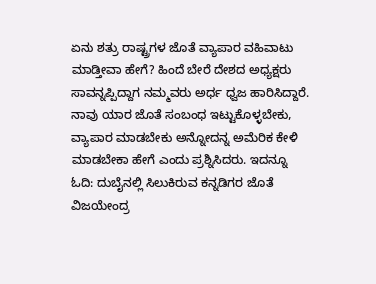ಏನು ಶತ್ರು ರಾಷ್ಟ್ರಗಳ ಜೊತೆ ವ್ಯಾಪಾರ ವಹಿವಾಟು ಮಾಡ್ತೀವಾ ಹೇಗೆ? ಹಿಂದೆ ಬೇರೆ ದೇಶದ ಅಧ್ಯಕ್ಷರು ಸಾವನ್ನಪ್ಪಿದ್ದಾಗ ನಮ್ಮವರು ಅರ್ಧ ಧ್ವಜ ಹಾರಿಸಿದ್ದಾರೆ. ನಾವು ಯಾರ ಜೊತೆ ಸಂಬಂಧ ಇಟ್ಟುಕೊಳ್ಳಬೇಕು, ವ್ಯಾಪಾರ ಮಾಡಬೇಕು ಅನ್ನೋದನ್ನ ಅಮೆರಿಕ ಕೇಳಿ ಮಾಡಬೇಕಾ ಹೇಗೆ ಎಂದು ಪ್ರಶ್ನಿಸಿದರು. ಇದನ್ನೂ ಓದಿ: ದುಬೈನಲ್ಲಿ ಸಿಲುಕಿರುವ ಕನ್ನಡಿಗರ ಜೊತೆ ವಿಜಯೇಂದ್ರ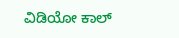ವಿಡಿಯೋ ಕಾಲ್